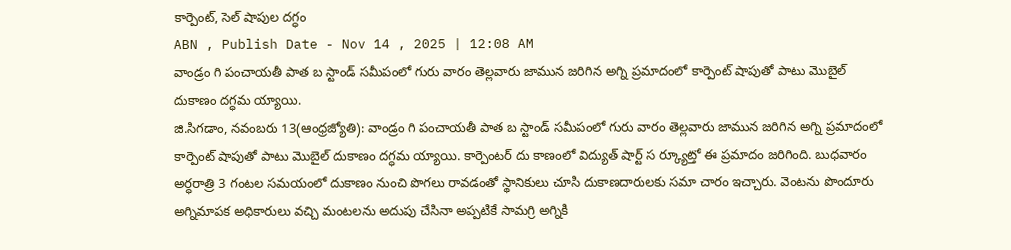కార్పెంట్, సెల్ షాపుల దగ్ధం
ABN , Publish Date - Nov 14 , 2025 | 12:08 AM
వాండ్రం గి పంచాయతీ పాత బ స్టాండ్ సమీపంలో గురు వారం తెల్లవారు జామున జరిగిన అగ్ని ప్రమాదంలో కార్పెంట్ షాపుతో పాటు మొబైల్ దుకాణం దగ్ధమ య్యాయి.
జి.సిగడాం, నవంబరు 13(ఆంధ్రజ్యోతి): వాండ్రం గి పంచాయతీ పాత బ స్టాండ్ సమీపంలో గురు వారం తెల్లవారు జామున జరిగిన అగ్ని ప్రమాదంలో కార్పెంట్ షాపుతో పాటు మొబైల్ దుకాణం దగ్ధమ య్యాయి. కార్పెంటర్ దు కాణంలో విద్యుత్ షార్ట్ స ర్క్యూట్తో ఈ ప్రమాదం జరిగింది. బుధవారం అర్ధరాత్రి 3 గంటల సమయంలో దుకాణం నుంచి పొగలు రావడంతో స్థానికులు చూసి దుకాణదారులకు సమా చారం ఇచ్చారు. వెంటను పొందూరు అగ్నిమాపక అధికారులు వచ్చి మంటలను అదుపు చేసినా అప్పటికే సామగ్రి అగ్నికి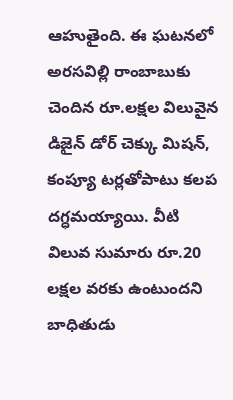ఆహుతైంది. ఈ ఘటనలో అరసవిల్లి రాంబాబుకు చెందిన రూ.లక్షల విలువైన డిజైన్ డోర్ చెక్కు మిషన్, కంప్యూ టర్లతోపాటు కలప దగ్ధమయ్యాయి. వీటి విలువ సుమారు రూ.20 లక్షల వరకు ఉంటుందని బాధితుడు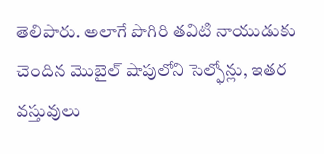తెలిపారు. అలాగే పొగిరి తవిటి నాయుడుకు చెందిన మొబైల్ షాపులోని సెల్ఫోన్లు, ఇతర వస్తువులు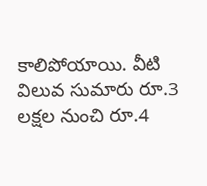కాలిపోయాయి. వీటి విలువ సుమారు రూ.3 లక్షల నుంచి రూ.4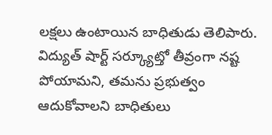లక్షలు ఉంటాయిన బాధితుడు తెలిపారు. విద్యుత్ షార్ట్ సర్క్యూట్తో తీవ్రంగా నష్ట పోయామని, తమను ప్రభుత్వం ఆదుకోవాలని బాధితులు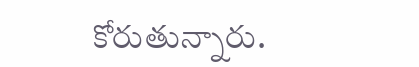కోరుతున్నారు.